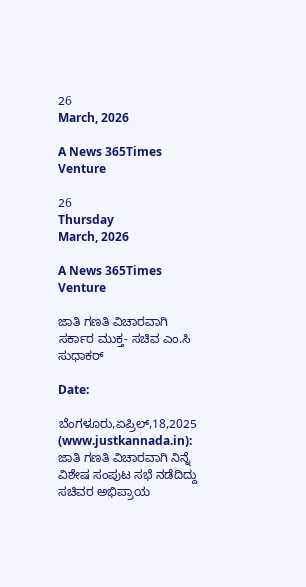26
March, 2026

A News 365Times Venture

26
Thursday
March, 2026

A News 365Times Venture

ಜಾತಿ ಗಣತಿ ವಿಚಾರವಾಗಿ ಸರ್ಕಾರ ಮುಕ್ತ- ಸಚಿವ ಎಂ.ಸಿ ಸುಧಾಕರ್

Date:

ಬೆಂಗಳೂರು,ಏಪ್ರಿಲ್,18,2025 (www.justkannada.in):  ಜಾತಿ ಗಣತಿ ವಿಚಾರವಾಗಿ ನಿನ್ನೆ ವಿಶೇಷ ಸಂಪುಟ ಸಭೆ ನಡೆದಿದ್ದು ಸಚಿವರ ಅಭಿಪ್ರಾಯ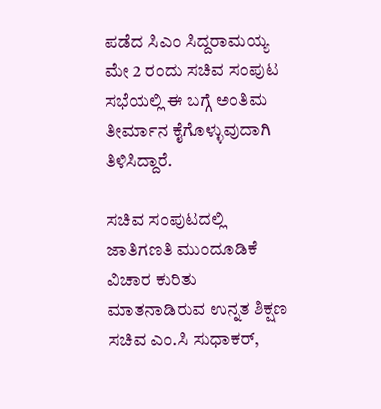ಪಡೆದ ಸಿಎಂ ಸಿದ್ದರಾಮಯ್ಯ ಮೇ 2 ರಂದು ಸಚಿವ ಸಂಪುಟ ಸಭೆಯಲ್ಲಿ ಈ ಬಗ್ಗೆ ಅಂತಿಮ ತೀರ್ಮಾನ ಕೈಗೊಳ್ಳುವುದಾಗಿ ತಿಳಿಸಿದ್ದಾರೆ.

ಸಚಿವ ಸಂಪುಟದಲ್ಲಿ ಜಾತಿಗಣತಿ ಮುಂದೂಡಿಕೆ ವಿಚಾರ ಕುರಿತು ಮಾತನಾಡಿರುವ ಉನ್ನತ ಶಿಕ್ಷಣ ಸಚಿವ ಎಂ.ಸಿ ಸುಧಾಕರ್,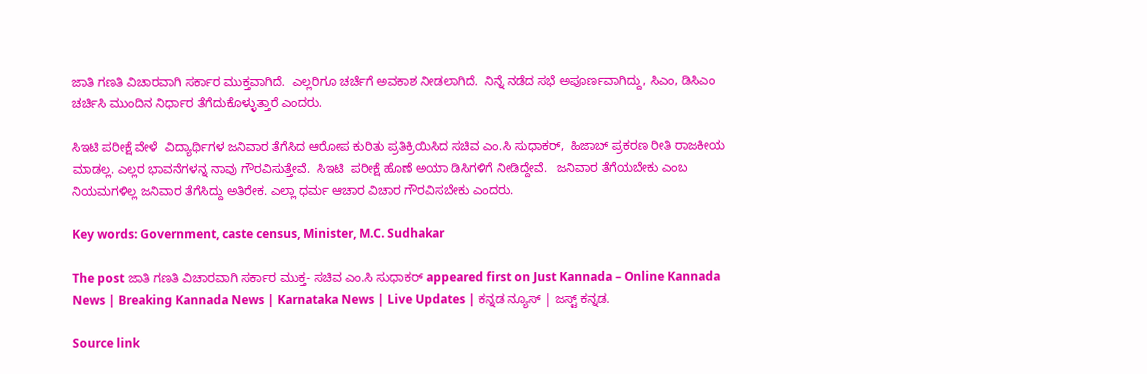ಜಾತಿ ಗಣತಿ ವಿಚಾರವಾಗಿ ಸರ್ಕಾರ ಮುಕ್ತವಾಗಿದೆ.  ಎಲ್ಲರಿಗೂ ಚರ್ಚೆಗೆ ಅವಕಾಶ ನೀಡಲಾಗಿದೆ.  ನಿನ್ನೆ ನಡೆದ ಸಭೆ ಅಪೂರ್ಣವಾಗಿದ್ದು, ಸಿಎಂ, ಡಿಸಿಎಂ ಚರ್ಚಿಸಿ ಮುಂದಿನ ನಿರ್ಧಾರ ತೆಗೆದುಕೊಳ್ಳುತ್ತಾರೆ ಎಂದರು.

ಸಿಇಟಿ ಪರೀಕ್ಷೆ ವೇಳೆ  ವಿದ್ಯಾರ್ಥಿಗಳ ಜನಿವಾರ ತೆಗೆಸಿದ ಆರೋಪ ಕುರಿತು ಪ್ರತಿಕ್ರಿಯಿಸಿದ ಸಚಿವ ಎಂ.ಸಿ ಸುಧಾಕರ್,  ಹಿಜಾಬ್ ಪ್ರಕರಣ ರೀತಿ ರಾಜಕೀಯ ಮಾಡಲ್ಲ. ಎಲ್ಲರ ಭಾವನೆಗಳನ್ನ ನಾವು ಗೌರವಿಸುತ್ತೇವೆ.  ಸಿಇಟಿ  ಪರೀಕ್ಷೆ ಹೊಣೆ ಅಯಾ ಡಿಸಿಗಳಿಗೆ ನೀಡಿದ್ದೇವೆ.   ಜನಿವಾರ ತೆಗೆಯಬೇಕು ಎಂಬ ನಿಯಮಗಳಿಲ್ಲ ಜನಿವಾರ ತೆಗೆಸಿದ್ದು ಅತಿರೇಕ. ಎಲ್ಲಾ ಧರ್ಮ ಆಚಾರ ವಿಚಾರ ಗೌರವಿಸಬೇಕು ಎಂದರು.

Key words: Government, caste census, Minister, M.C. Sudhakar

The post ಜಾತಿ ಗಣತಿ ವಿಚಾರವಾಗಿ ಸರ್ಕಾರ ಮುಕ್ತ- ಸಚಿವ ಎಂ.ಸಿ ಸುಧಾಕರ್ appeared first on Just Kannada – Online Kannada News | Breaking Kannada News | Karnataka News | Live Updates | ಕನ್ನಡ ನ್ಯೂಸ್ | ಜಸ್ಟ್ ಕನ್ನಡ.

Source link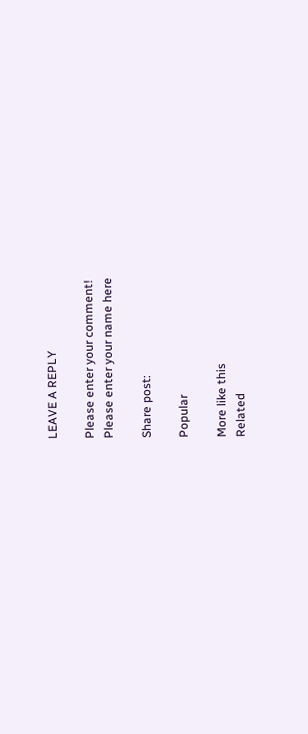LEAVE A REPLY

Please enter your comment!
Please enter your name here

Share post:

Popular

More like this
Related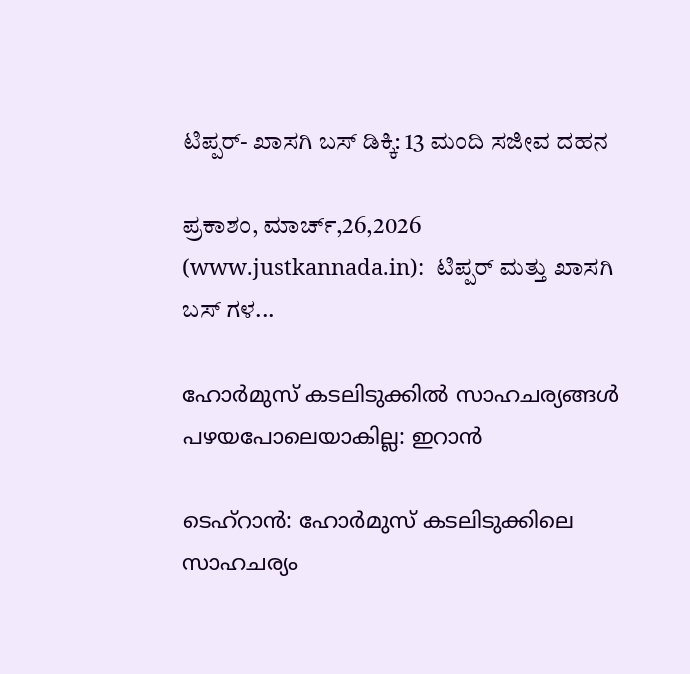ಟಿಪ್ಪರ್- ಖಾಸಗಿ ಬಸ್ ಡಿಕ್ಕಿ: 13 ಮಂದಿ ಸಜೀವ ದಹನ

ಪ್ರಕಾಶಂ, ಮಾರ್ಚ್,26,2026 (www.justkannada.in):  ಟಿಪ್ಪರ್ ಮತ್ತು ಖಾಸಗಿ ಬಸ್ ಗಳ...

ഹോർമുസ് കടലിടുക്കിൽ സാഹചര്യങ്ങൾ പഴയപോലെയാകില്ല: ഇറാൻ

ടെഹ്‌റാൻ: ഹോർമുസ് കടലിടുക്കിലെ സാഹചര്യം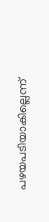പഴയപടിയാകില്ലെന്ന്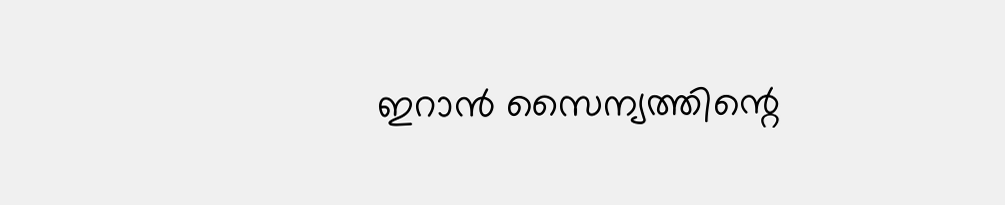ഇറാൻ സൈന്യത്തിന്റെ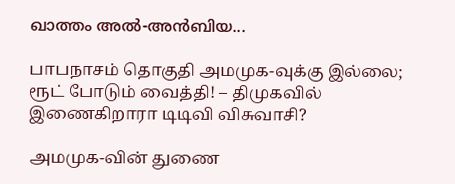ഖാത്തം അൽ-അൻബിയ...

பாபநாசம் தொகுதி அமமுக-வுக்கு இல்லை; ரூட் போடும் வைத்தி! – திமுகவில் இணைகிறாரா டிடிவி விசுவாசி?

அமமுக-வின் துணை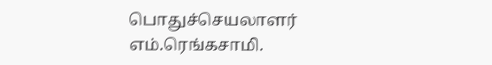பொதுச்செயலாளர் எம்.ரெங்கசாமி.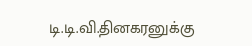டி.டி.வி.தினகரனுக்கு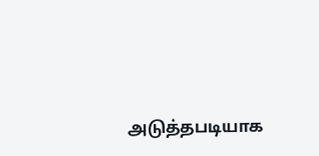அடுத்தபடியாக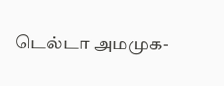டெல்டா அமமுக-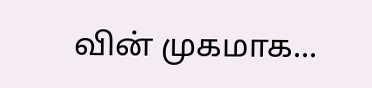வின் முகமாக...